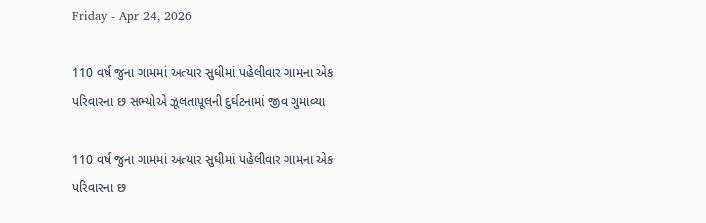Friday - Apr 24, 2026

110 વર્ષ જુના ગામમાં અત્યાર સુધીમાં પહેલીવાર ગામના એક પરિવારના છ સભ્યોએ ઝૂલતાપૂલની દુર્ઘટનામાં જીવ ગુમાવ્યા

110 વર્ષ જુના ગામમાં અત્યાર સુધીમાં પહેલીવાર ગામના એક પરિવારના છ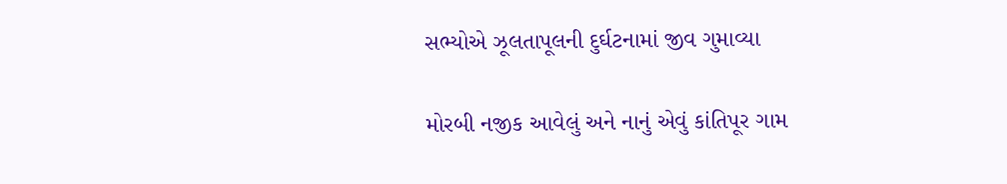સભ્યોએ ઝૂલતાપૂલની દુર્ઘટનામાં જીવ ગુમાવ્યા

મોરબી નજીક આવેલું અને નાનું એવું કાંતિપૂર ગામ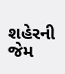શહેરની જેમ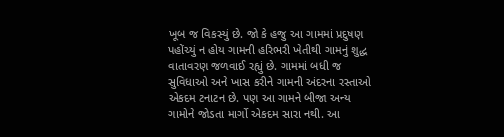ખૂબ જ વિકસ્યું છે. જો કે હજુ આ ગામમાં પ્રદુષણ પહોંચ્યું ન હોય ગામની હરિભરી ખેતીથી ગામનું શુદ્ધ વાતાવરણ જળવાઈ રહ્યું છે. ગામમાં બધી જ સુવિધાઓ અને ખાસ કરીને ગામની અંદરના રસ્તાઓ એકદમ ટનાટન છે. પણ આ ગામને બીજા અન્ય ગામોને જોડતા માર્ગો એકદમ સારા નથી. આ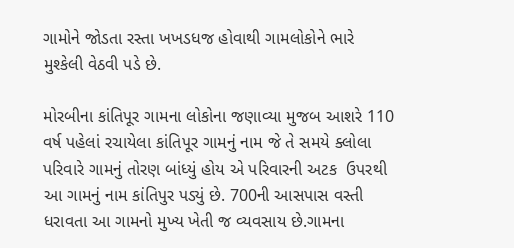ગામોને જોડતા રસ્તા ખખડધજ હોવાથી ગામલોકોને ભારે મુશ્કેલી વેઠવી પડે છે.

મોરબીના કાંતિપૂર ગામના લોકોના જણાવ્યા મુજબ આશરે 110 વર્ષ પહેલાં રચાયેલા કાંતિપૂર ગામનું નામ જે તે સમયે ક્લોલા પરિવારે ગામનું તોરણ બાંધ્યું હોય એ પરિવારની અટક  ઉપરથી આ ગામનું નામ કાંતિપુર પડ્યું છે. 700ની આસપાસ વસ્તી ધરાવતા આ ગામનો મુખ્ય ખેતી જ વ્યવસાય છે.ગામના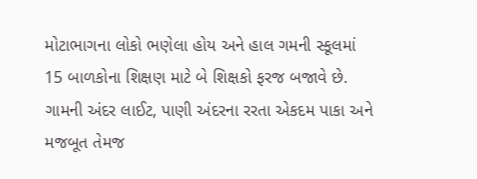મોટાભાગના લોકો ભણેલા હોય અને હાલ ગમની સ્કૂલમાં 15 બાળકોના શિક્ષણ માટે બે શિક્ષકો ફરજ બજાવે છે. ગામની અંદર લાઈટ, પાણી અંદરના રરતા એકદમ પાકા અને મજબૂત તેમજ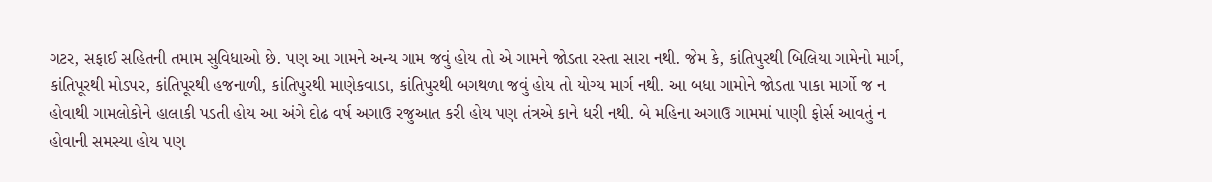ગટર, સફાઈ સહિતની તમામ સુવિધાઓ છે. પણ આ ગામને અન્ય ગામ જવું હોય તો એ ગામને જોડતા રસ્તા સારા નથી. જેમ કે, કાંતિપુરથી બિલિયા ગામેનો માર્ગ, કાંતિપૂરથી મોડપર, કાંતિપૂરથી હજનાળી, કાંતિપુરથી માણેકવાડા, કાંતિપુરથી બગથળા જવું હોય તો યોગ્ય માર્ગ નથી. આ બધા ગામોને જોડતા પાકા માર્ગો જ ન હોવાથી ગામલોકોને હાલાકી પડતી હોય આ અંગે દોઢ વર્ષ અગાઉ રજુઆત કરી હોય પણ તંત્રએ કાને ધરી નથી. બે મહિના અગાઉ ગામમાં પાણી ફોર્સ આવતું ન હોવાની સમસ્યા હોય પણ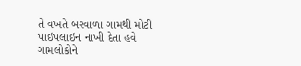તે વખતે બરવાળા ગામથી મોટી પાઇપલાઇન નાખી દેતા હવે ગામલોકોને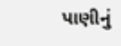પાણીનું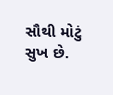સૌથી મોટું સુખ છે.